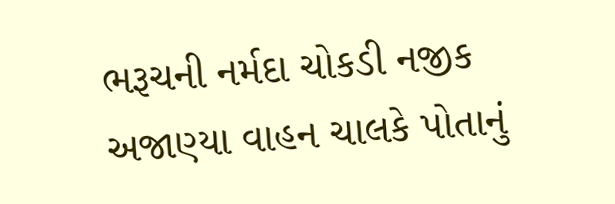ભરૂચની નર્મદા ચોકડી નજીક અજાણ્યા વાહન ચાલકે પોતાનું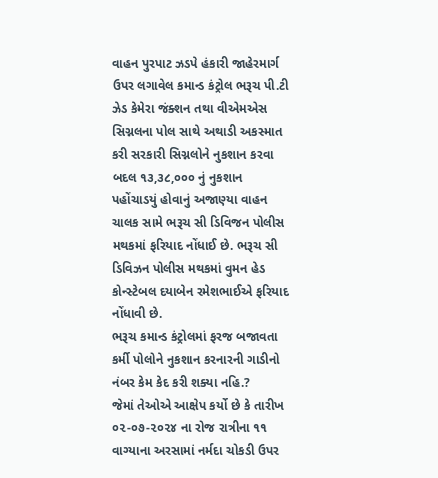વાહન પુરપાટ ઝડપે હંકારી જાહેરમાર્ગ ઉપર લગાવેલ કમાન્ડ કંટ્રોલ ભરૂચ પી.ટી ઝેડ કેમેરા જંક્શન તથા વીએમએસ સિગ્નલના પોલ સાથે અથાડી અકસ્માત કરી સરકારી સિગ્નલોને નુકશાન કરવા બદલ ૧૩,૩૮,૦૦૦ નું નુકશાન પહોંચાડયું હોવાનું અજાણ્યા વાહન ચાલક સામે ભરૂચ સી ડિવિજન પોલીસ મથકમાં ફરિયાદ નોંધાઈ છે. ભરૂચ સી ડિવિઝન પોલીસ મથકમાં વુમન હેડ કોન્સ્ટેબલ દયાબેન રમેશભાઈએ ફરિયાદ નોંધાવી છે.
ભરૂચ કમાન્ડ કંટ્રોલમાં ફરજ બજાવતા કર્મી પોલોને નુકશાન કરનારની ગાડીનો નંબર કેમ કેદ કરી શક્યા નહિ.?
જેમાં તેઓએ આક્ષેપ કર્યો છે કે તારીખ ૦૨-૦૭-૨૦૨૪ ના રોજ રાત્રીના ૧૧ વાગ્યાના અરસામાં નર્મદા ચોકડી ઉપર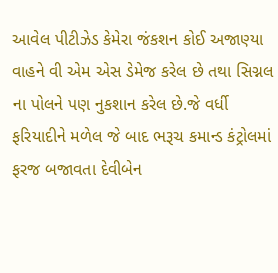આવેલ પીટીઝેડ કેમેરા જંકશન કોઈ અજાણ્યા વાહને વી એમ એસ ડેમેજ કરેલ છે તથા સિગ્નલ ના પોલને પણ નુકશાન કરેલ છે.જે વર્ધી ફરિયાદીને મળેલ જે બાદ ભરૂચ કમાન્ડ કંટ્રોલમાં ફરજ બજાવતા દેવીબેન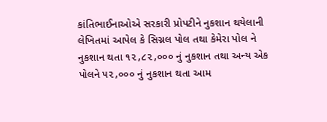કાંતિભાઈનાઓએ સરકારી પ્રોપટીને નુકશાન થયેલાની લેખિતમાં આપેલ કે સિગ્નલ પોલ તથા કેમેરા પોલ ને નુકશાન થતા ૧૨,૮૨,૦૦૦ નું નુકશાન તથા અન્ય એક પોલને ૫૨,૦૦૦ નું નુકશાન થતા આમ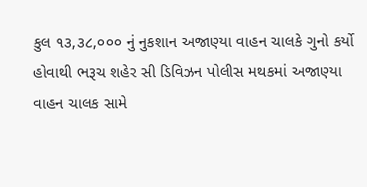કુલ ૧૩,૩૮,૦૦૦ નું નુકશાન અજાણ્યા વાહન ચાલકે ગુનો કર્યો હોવાથી ભરૂચ શહેર સી ડિવિઝન પોલીસ મથકમાં અજાણ્યા વાહન ચાલક સામે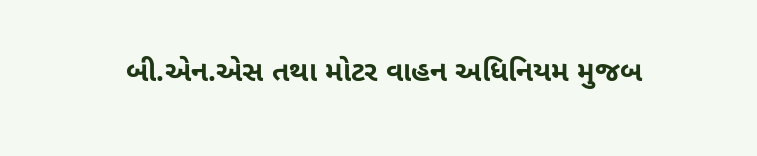બી.એન.એસ તથા મોટર વાહન અધિનિયમ મુજબ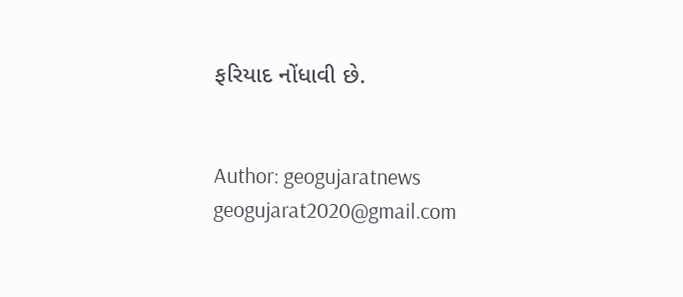ફરિયાદ નોંધાવી છે.


Author: geogujaratnews
geogujarat2020@gmail.com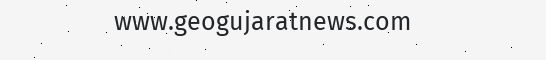www.geogujaratnews.com